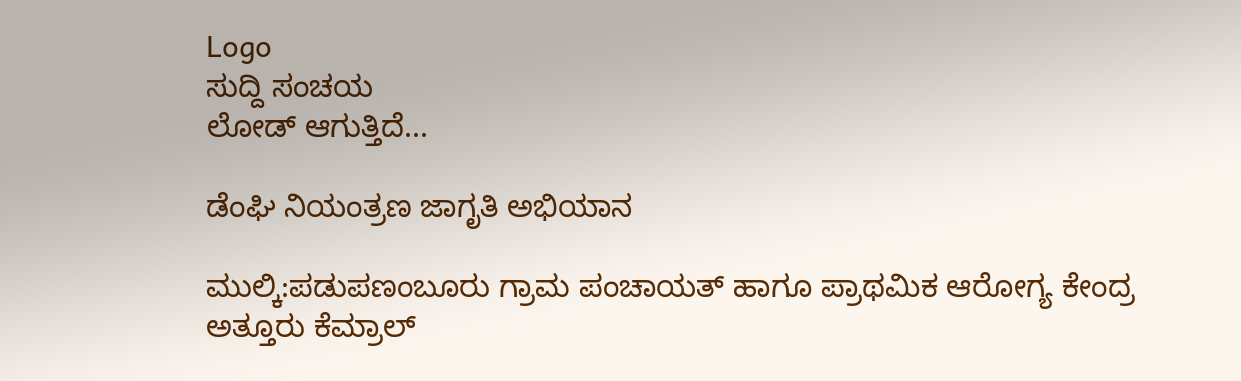Logo
ಸುದ್ದಿ ಸಂಚಯ
ಲೋಡ್ ಆಗುತ್ತಿದೆ...

ಡೆಂಘಿ ನಿಯಂತ್ರಣ ಜಾಗೃತಿ ಅಭಿಯಾನ

ಮುಲ್ಕಿ:ಪಡುಪಣಂಬೂರು ಗ್ರಾಮ ಪಂಚಾಯತ್‌ ಹಾಗೂ ಪ್ರಾಥಮಿಕ ಆರೋಗ್ಯ ಕೇಂದ್ರ ಅತ್ತೂರು ಕೆಮ್ರಾಲ್‌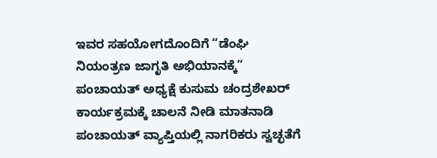ಇವರ ಸಹಯೋಗದೊಂದಿಗೆ “ಡೆಂಘಿ ನಿಯಂತ್ರಣ ಜಾಗೃತಿ ಅಭಿಯಾನಕ್ಕೆ”  ಪಂಚಾಯತ್‌ ಅಧ್ಯಕ್ಷೆ ಕುಸುಮ ಚಂದ್ರಶೇಖರ್‌  ಕಾರ್ಯಕ್ರಮಕ್ಕೆ ಚಾಲನೆ ನೀಡಿ ಮಾತನಾಡಿ ಪಂಚಾಯತ್ ವ್ಯಾಪ್ತಿಯಲ್ಲಿ ನಾಗರಿಕರು ಸ್ವಚ್ಛತೆಗೆ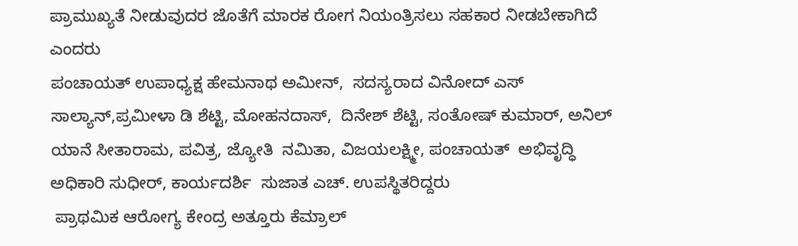ಪ್ರಾಮುಖ್ಯತೆ ನೀಡುವುದರ ಜೊತೆಗೆ ಮಾರಕ ರೋಗ ನಿಯಂತ್ರಿಸಲು ಸಹಕಾರ ನೀಡಬೇಕಾಗಿದೆ ಎಂದರು
ಪಂಚಾಯತ್‌ ಉಪಾಧ್ಯಕ್ಷ ಹೇಮನಾಥ ಅಮೀನ್‌,  ಸದಸ್ಯರಾದ ವಿನೋದ್‌ ಎಸ್‌ ಸಾಲ್ಯಾನ್‌,ಪ್ರಮೀಳಾ ಡಿ ಶೆಟ್ಟಿ, ಮೋಹನದಾಸ್‌,  ದಿನೇಶ್‌ ಶೆಟ್ಟಿ, ಸಂತೋಷ್‌ ಕುಮಾರ್‌, ಅನಿಲ್‌ ಯಾನೆ ಸೀತಾರಾಮ, ಪವಿತ್ರ, ಜ್ಯೋತಿ  ನಮಿತಾ, ವಿಜಯಲಕ್ಷ್ಮೀ, ಪಂಚಾಯತ್‌  ಅಭಿವೃದ್ಧಿ ಅಧಿಕಾರಿ ಸುಧೀರ್‌, ಕಾರ್ಯದರ್ಶಿ  ಸುಜಾತ ಎಚ್. ಉಪಸ್ಥಿತರಿದ್ದರು
 ಪ್ರಾಥಮಿಕ ಆರೋಗ್ಯ ಕೇಂದ್ರ ಅತ್ತೂರು ಕೆಮ್ರಾಲ್‌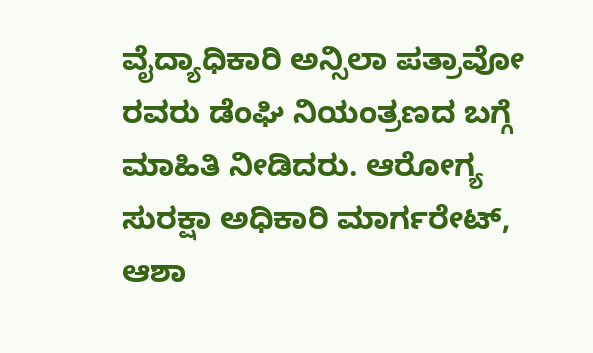ವೈದ್ಯಾಧಿಕಾರಿ ಅನ್ಸಿಲಾ ಪತ್ರಾವೋ ರವರು ಡೆಂಘಿ ನಿಯಂತ್ರಣದ ಬಗ್ಗೆ ಮಾಹಿತಿ ನೀಡಿದರು. ಆರೋಗ್ಯ ಸುರಕ್ಷಾ ಅಧಿಕಾರಿ ಮಾರ್ಗರೇಟ್‌, ಆಶಾ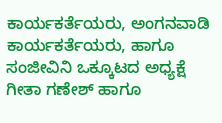ಕಾರ್ಯಕರ್ತೆಯರು, ಅಂಗನವಾಡಿ ಕಾರ್ಯಕರ್ತೆಯರು, ಹಾಗೂ ಸಂಜೀವಿನಿ ಒಕ್ಕೂಟದ ಅಧ್ಯಕ್ಷೆ ಗೀತಾ ಗಣೇಶ್‌ ಹಾಗೂ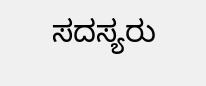ಸದಸ್ಯರು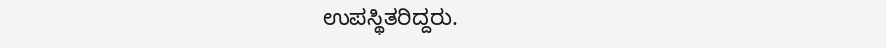ಉಪಸ್ಥಿತರಿದ್ದರು.